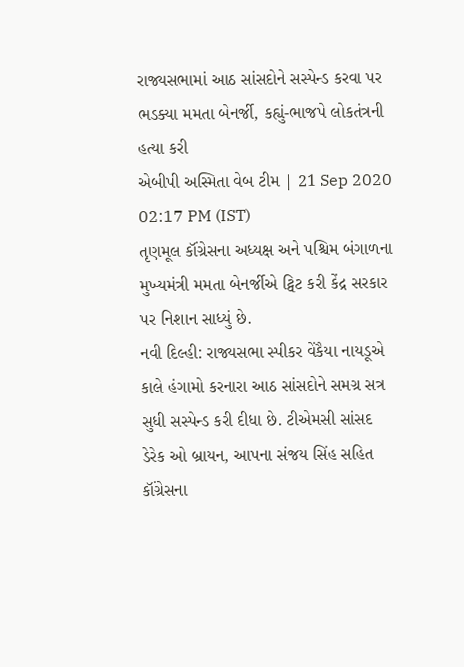રાજ્યસભામાં આઠ સાંસદોને સસ્પેન્ડ કરવા પર ભડક્યા મમતા બેનર્જી, કહ્યું-ભાજપે લોકતંત્રની હત્યા કરી
એબીપી અસ્મિતા વેબ ટીમ | 21 Sep 2020 02:17 PM (IST)
તૃણમૂલ કૉંગ્રેસના અધ્યક્ષ અને પશ્ચિમ બંગાળના મુખ્યમંત્રી મમતા બેનર્જીએ ટ્વિટ કરી કેંદ્ર સરકાર પર નિશાન સાધ્યું છે.
નવી દિલ્હી: રાજ્યસભા સ્પીકર વેંકૈયા નાયડૂએ કાલે હંગામો કરનારા આઠ સાંસદોને સમગ્ર સત્ર સુધી સસ્પેન્ડ કરી દીધા છે. ટીએમસી સાંસદ ડેરેક ઓ બ્રાયન, આપના સંજય સિંહ સહિત કૉંગ્રેસના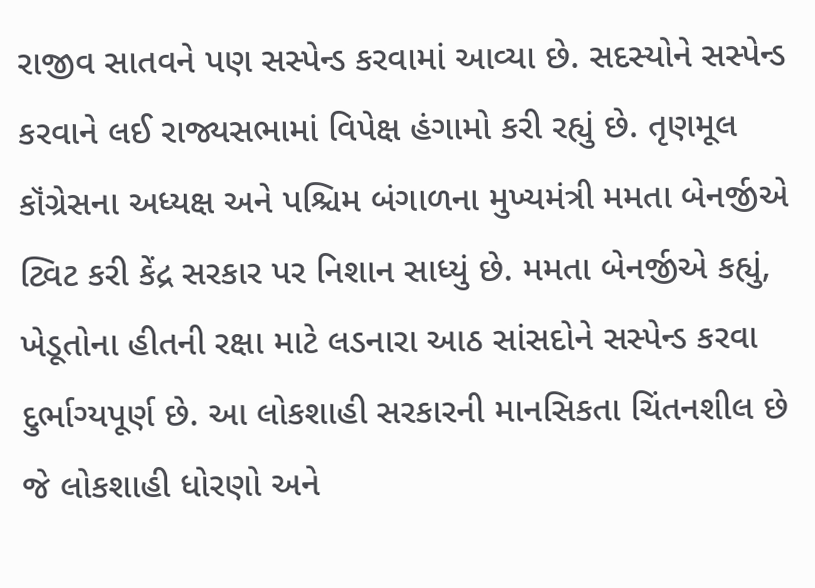રાજીવ સાતવને પણ સસ્પેન્ડ કરવામાં આવ્યા છે. સદસ્યોને સસ્પેન્ડ કરવાને લઈ રાજ્યસભામાં વિપેક્ષ હંગામો કરી રહ્યું છે. તૃણમૂલ કૉંગ્રેસના અધ્યક્ષ અને પશ્ચિમ બંગાળના મુખ્યમંત્રી મમતા બેનર્જીએ ટ્વિટ કરી કેંદ્ર સરકાર પર નિશાન સાધ્યું છે. મમતા બેનર્જીએ કહ્યું, ખેડૂતોના હીતની રક્ષા માટે લડનારા આઠ સાંસદોને સસ્પેન્ડ કરવા દુર્ભાગ્યપૂર્ણ છે. આ લોકશાહી સરકારની માનસિકતા ચિંતનશીલ છે જે લોકશાહી ધોરણો અને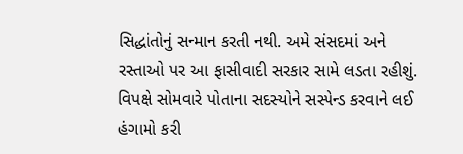સિદ્ધાંતોનું સન્માન કરતી નથી. અમે સંસદમાં અને રસ્તાઓ પર આ ફાસીવાદી સરકાર સામે લડતા રહીશું. વિપક્ષે સોમવારે પોતાના સદસ્યોને સસ્પેન્ડ કરવાને લઈ હંગામો કરી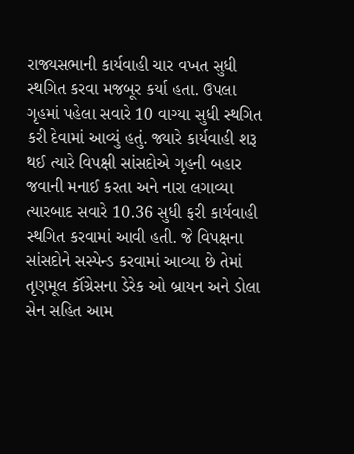રાજ્યસભાની કાર્યવાહી ચાર વખત સુધી સ્થગિત કરવા મજબૂર કર્યા હતા. ઉપલા ગૃહમાં પહેલા સવારે 10 વાગ્યા સુધી સ્થગિત કરી દેવામાં આવ્યું હતું. જ્યારે કાર્યવાહી શરૂ થઈ ત્યારે વિપક્ષી સાંસદોએ ગૃહની બહાર જવાની મનાઈ કરતા અને નારા લગાવ્યા ત્યારબાદ સવારે 10.36 સુધી ફરી કાર્યવાહી સ્થગિત કરવામાં આવી હતી. જે વિપક્ષના સાંસદોને સસ્પેન્ડ કરવામાં આવ્યા છે તેમાં તૃણમૂલ કૉંગ્રેસના ડેરેક ઓ બ્રાયન અને ડોલા સેન સહિત આમ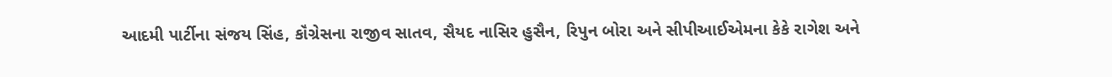આદમી પાર્ટીના સંજય સિંહ, કૉંગ્રેસના રાજીવ સાતવ, સૈયદ નાસિર હુસૈન, રિપુન બોરા અને સીપીઆઈએમના કેકે રાગેશ અને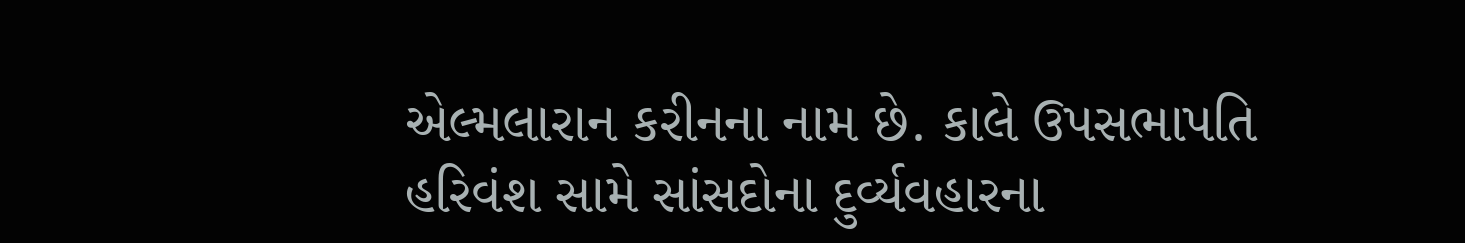એલ્મલારાન કરીનના નામ છે. કાલે ઉપસભાપતિ હરિવંશ સામે સાંસદોના દુર્વ્યવહારના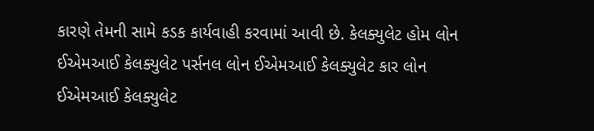કારણે તેમની સામે કડક કાર્યવાહી કરવામાં આવી છે. કેલક્યુલેટ હોમ લોન ઈએમઆઈ કેલક્યુલેટ પર્સનલ લોન ઈએમઆઈ કેલક્યુલેટ કાર લોન ઈએમઆઈ કેલક્યુલેટ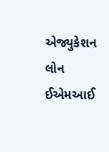એજ્યુકેશન લોન ઈએમઆઈ